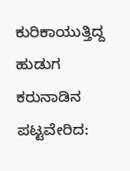ಕುರಿಕಾಯುತ್ತಿದ್ದ ಹುಡುಗ ಕರುನಾಡಿನ ಪಟ್ಟವೇರಿದ: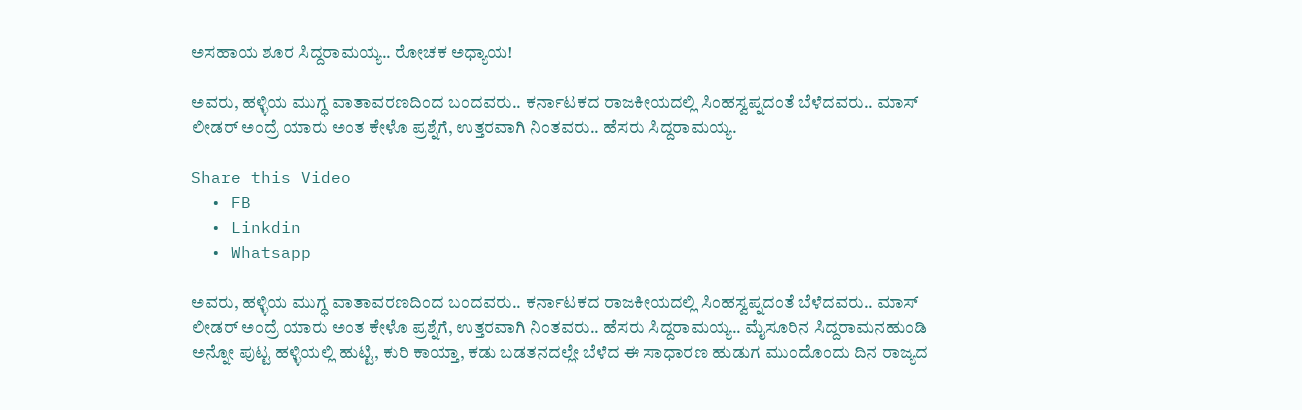ಅಸಹಾಯ ಶೂರ ಸಿದ್ದರಾಮಯ್ಯ.. ರೋಚಕ ಅಧ್ಯಾಯ!

ಅವರು, ಹಳ್ಳಿಯ ಮುಗ್ಧ ವಾತಾವರಣದಿಂದ ಬಂದವರು.. ಕರ್ನಾಟಕದ ರಾಜಕೀಯದಲ್ಲಿ ಸಿಂಹಸ್ವಪ್ನದಂತೆ ಬೆಳೆದವರು.. ಮಾಸ್ ಲೀಡರ್ ಅಂದ್ರೆ ಯಾರು ಅಂತ ಕೇಳೊ ಪ್ರಶ್ನೆಗೆ, ಉತ್ತರವಾಗಿ ನಿಂತವರು.. ಹೆಸರು ಸಿದ್ದರಾಮಯ್ಯ.

Share this Video
  • FB
  • Linkdin
  • Whatsapp

ಅವರು, ಹಳ್ಳಿಯ ಮುಗ್ಧ ವಾತಾವರಣದಿಂದ ಬಂದವರು.. ಕರ್ನಾಟಕದ ರಾಜಕೀಯದಲ್ಲಿ ಸಿಂಹಸ್ವಪ್ನದಂತೆ ಬೆಳೆದವರು.. ಮಾಸ್ ಲೀಡರ್ ಅಂದ್ರೆ ಯಾರು ಅಂತ ಕೇಳೊ ಪ್ರಶ್ನೆಗೆ, ಉತ್ತರವಾಗಿ ನಿಂತವರು.. ಹೆಸರು ಸಿದ್ದರಾಮಯ್ಯ.. ಮೈಸೂರಿನ ಸಿದ್ದರಾಮನಹುಂಡಿ ಅನ್ನೋ ಪುಟ್ಟ ಹಳ್ಳಿಯಲ್ಲಿ ಹುಟ್ಟಿ, ಕುರಿ ಕಾಯ್ತಾ, ಕಡು ಬಡತನದಲ್ಲೇ ಬೆಳೆದ ಈ ಸಾಧಾರಣ ಹುಡುಗ ಮುಂದೊಂದು ದಿನ ರಾಜ್ಯದ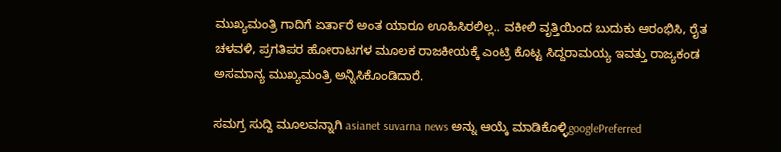ಮುಖ್ಯಮಂತ್ರಿ ಗಾದಿಗೆ ಏರ್ತಾರೆ ಅಂತ ಯಾರೂ ಊಹಿಸಿರಲಿಲ್ಲ.. ವಕೀಲಿ ವೃತ್ತಿಯಿಂದ ಬುದುಕು ಆರಂಭಿಸಿ, ರೈತ ಚಳವಳಿ, ಪ್ರಗತಿಪರ ಹೋರಾಟಗಳ ಮೂಲಕ ರಾಜಕೀಯಕ್ಕೆ ಎಂಟ್ರಿ ಕೊಟ್ಟ ಸಿದ್ದರಾಮಯ್ಯ ಇವತ್ತು ರಾಜ್ಯಕಂಡ ಅಸಮಾನ್ಯ ಮುಖ್ಯಮಂತ್ರಿ ಅನ್ನಿಸಿಕೊಂಡಿದಾರೆ.

ಸಮಗ್ರ ಸುದ್ದಿ ಮೂಲವನ್ನಾಗಿ asianet suvarna news ಅನ್ನು ಆಯ್ಕೆ ಮಾಡಿಕೊಳ್ಳಿgooglePreferred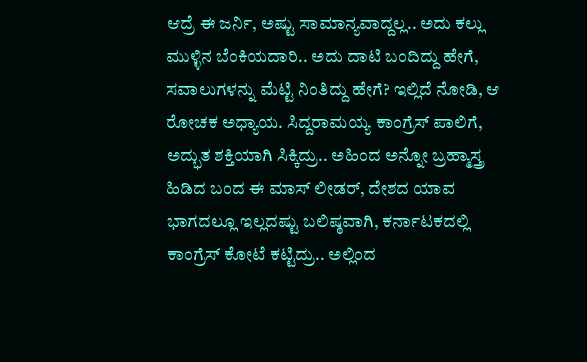ಆದ್ರೆ ಈ ಜರ್ನಿ, ಅಷ್ಟು ಸಾಮಾನ್ಯವಾದ್ದಲ್ಲ.. ಅದು ಕಲ್ಲು ಮುಳ್ಳಿನ ಬೆಂಕಿಯದಾರಿ.. ಅದು ದಾಟಿ ಬಂದಿದ್ದು ಹೇಗೆ, ಸವಾಲುಗಳನ್ನು ಮೆಟ್ಟಿ ನಿಂತಿದ್ದು ಹೇಗೆ? ಇಲ್ಲಿದೆ ನೋಡಿ, ಆ ರೋಚಕ ಅಧ್ಯಾಯ. ಸಿದ್ದರಾಮಯ್ಯ ಕಾಂಗ್ರೆಸ್ ಪಾಲಿಗೆ, ಅದ್ಭುತ ಶಕ್ತಿಯಾಗಿ ಸಿಕ್ಕಿದ್ರು.. ಅಹಿಂದ ಅನ್ನೋ ಬ್ರಹ್ಮಾಸ್ತ್ರ ಹಿಡಿದ ಬಂದ ಈ ಮಾಸ್ ಲೀಡರ್, ದೇಶದ ಯಾವ ಭಾಗದಲ್ಲೂ ಇಲ್ಲದಷ್ಟು ಬಲಿಷ್ಠವಾಗಿ, ಕರ್ನಾಟಕದಲ್ಲಿ ಕಾಂಗ್ರೆಸ್ ಕೋಟೆ ಕಟ್ಟಿದ್ರು.. ಅಲ್ಲಿಂದ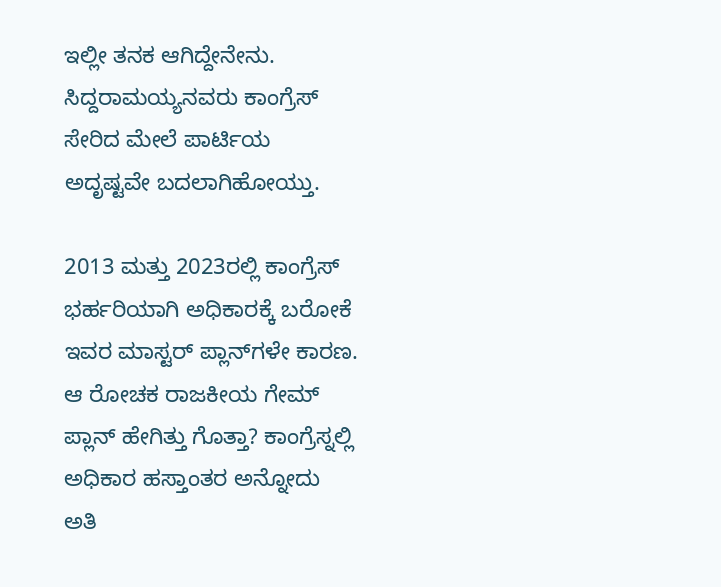ಇಲ್ಲೀ ತನಕ ಆಗಿದ್ದೇನೇನು. ಸಿದ್ದರಾಮಯ್ಯನವರು ಕಾಂಗ್ರೆಸ್ ಸೇರಿದ ಮೇಲೆ ಪಾರ್ಟಿಯ ಅದೃಷ್ಟವೇ ಬದಲಾಗಿಹೋಯ್ತು.

2013 ಮತ್ತು 2023ರಲ್ಲಿ ಕಾಂಗ್ರೆಸ್ ಭರ್ಹರಿಯಾಗಿ ಅಧಿಕಾರಕ್ಕೆ ಬರೋಕೆ ಇವರ ಮಾಸ್ಟರ್ ಪ್ಲಾನ್‌ಗಳೇ ಕಾರಣ. ಆ ರೋಚಕ ರಾಜಕೀಯ ಗೇಮ್ ಪ್ಲಾನ್ ಹೇಗಿತ್ತು ಗೊತ್ತಾ? ಕಾಂಗ್ರೆಸ್ನಲ್ಲಿ ಅಧಿಕಾರ ಹಸ್ತಾಂತರ ಅನ್ನೋದು ಅತಿ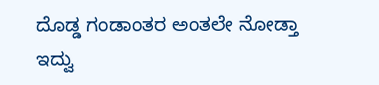ದೊಡ್ಡ ಗಂಡಾಂತರ ಅಂತಲೇ ನೋಡ್ತಾ ಇದ್ವು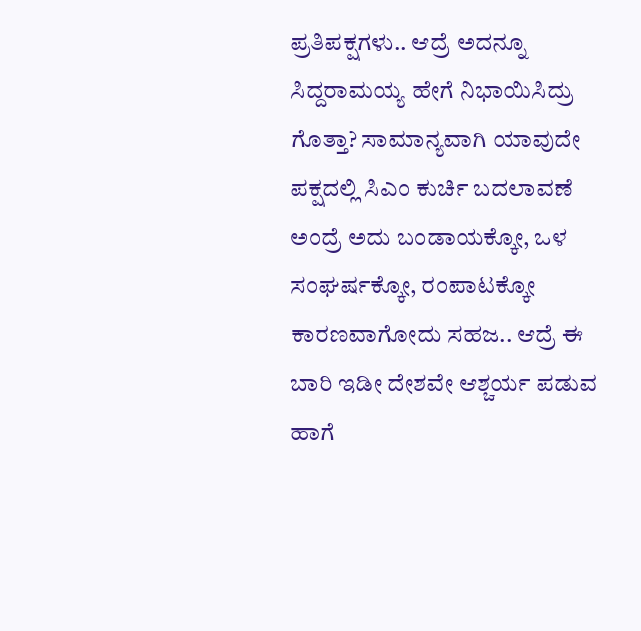ಪ್ರತಿಪಕ್ಷಗಳು.. ಆದ್ರೆ ಅದನ್ನೂ ಸಿದ್ದರಾಮಯ್ಯ ಹೇಗೆ ನಿಭಾಯಿಸಿದ್ರು ಗೊತ್ತಾ? ಸಾಮಾನ್ಯವಾಗಿ ಯಾವುದೇ ಪಕ್ಷದಲ್ಲಿ ಸಿಎಂ ಕುರ್ಚಿ ಬದಲಾವಣೆ ಅಂದ್ರೆ ಅದು ಬಂಡಾಯಕ್ಕೋ, ಒಳ ಸಂಘರ್ಷಕ್ಕೋ, ರಂಪಾಟಕ್ಕೋ ಕಾರಣವಾಗೋದು ಸಹಜ.. ಆದ್ರೆ ಈ ಬಾರಿ ಇಡೀ ದೇಶವೇ ಆಶ್ಚರ್ಯ ಪಡುವ ಹಾಗೆ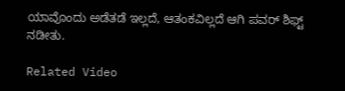ಯಾವೊಂದು ಅಡೆತಡೆ ಇಲ್ಲದೆ, ಆತಂಕವಿಲ್ಲದೆ ಆಗಿ ಪವರ್ ಶಿಫ್ಟ್ ನಡೀತು.

Related Video